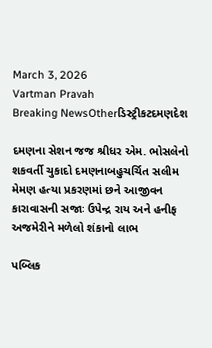March 3, 2026
Vartman Pravah
Breaking NewsOtherડિસ્ટ્રીકટદમણદેશ

દમણના સેશન જજ શ્રીધર એમ. ભોસલેનો શકવર્તી ચુકાદો દમણનાબહુચર્ચિત સલીમ મેમણ હત્‍યા પ્રકરણમાં છને આજીવન કારાવાસની સજાઃ ઉપેન્‍દ્ર રાય અને હનીફ અજમેરીને મળેલો શંકાનો લાભ

પબ્‍લિક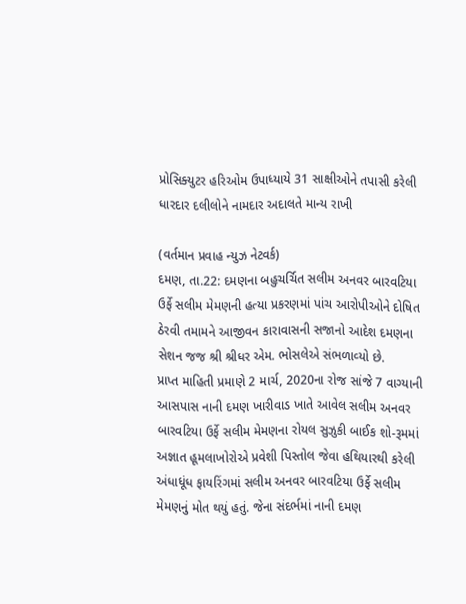પ્રોસિક્‍યુટર હરિઓમ ઉપાધ્‍યાયે 31 સાક્ષીઓને તપાસી કરેલી ધારદાર દલીલોને નામદાર અદાલતે માન્‍ય રાખી

(વર્તમાન પ્રવાહ ન્‍યુઝ નેટવર્ક)
દમણ, તા.22: દમણના બહુચર્ચિત સલીમ અનવર બારવટિયા ઉર્ફે સલીમ મેમણની હત્‍યા પ્રકરણમાં પાંચ આરોપીઓને દોષિત ઠેરવી તમામને આજીવન કારાવાસની સજાનો આદેશ દમણના સેશન જજ શ્રી શ્રીધર એમ. ભોસલેએ સંભળાવ્‍યો છે.
પ્રાપ્ત માહિતી પ્રમાણે 2 માર્ચ, 2020ના રોજ સાંજે 7 વાગ્‍યાની આસપાસ નાની દમણ ખારીવાડ ખાતે આવેલ સલીમ અનવર બારવટિયા ઉર્ફે સલીમ મેમણના રોયલ સુઝુકી બાઈક શો-રૂમમાં અજ્ઞાત હૂમલાખોરોએ પ્રવેશી પિસ્‍તોલ જેવા હથિયારથી કરેલી અંધાધૂંધ ફાયરિંગમાં સલીમ અનવર બારવટિયા ઉર્ફે સલીમ મેમણનું મોત થયું હતું. જેના સંદર્ભમાં નાની દમણ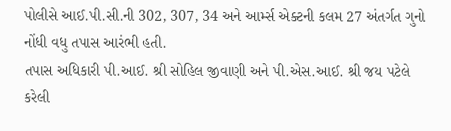પોલીસે આઈ.પી.સી.ની 302, 307, 34 અને આર્મ્‍સ એક્‍ટની કલમ 27 અંતર્ગત ગુનો નોંધી વધુ તપાસ આરંભી હતી.
તપાસ અધિકારી પી.આઈ. શ્રી સોહિલ જીવાણી અને પી.એસ.આઈ. શ્રી જય પટેલે કરેલી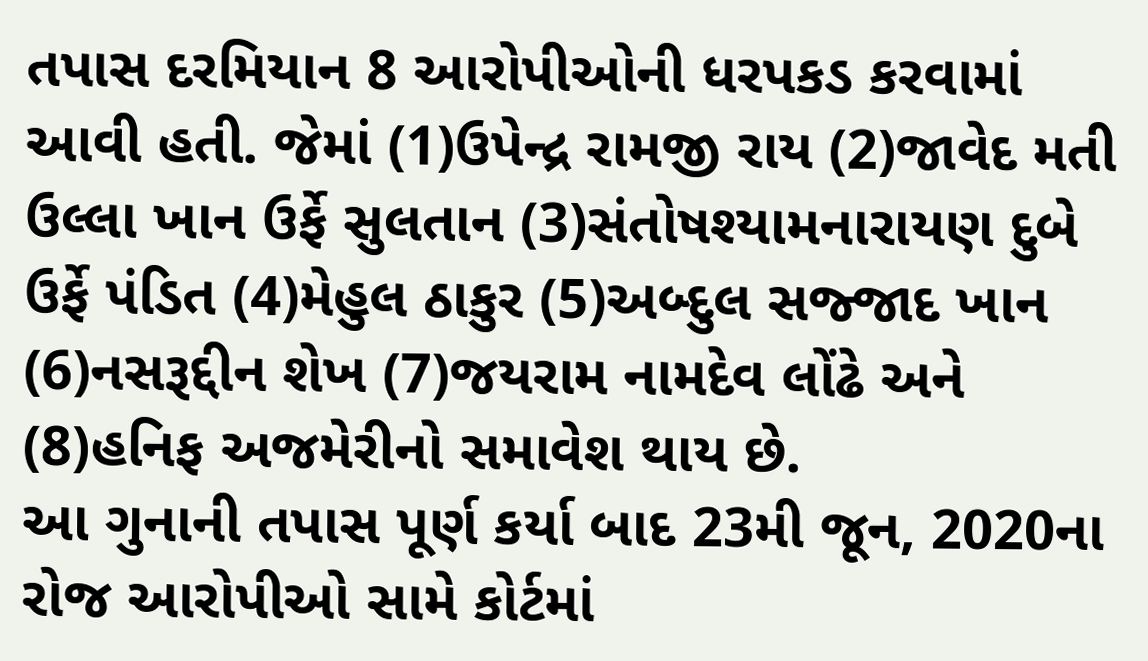તપાસ દરમિયાન 8 આરોપીઓની ધરપકડ કરવામાં આવી હતી. જેમાં (1)ઉપેન્‍દ્ર રામજી રાય (2)જાવેદ મતી ઉલ્લા ખાન ઉર્ફે સુલતાન (3)સંતોષશ્‍યામનારાયણ દુબે ઉર્ફે પંડિત (4)મેહુલ ઠાકુર (5)અબ્‍દુલ સજ્‍જાદ ખાન (6)નસરૂદ્દીન શેખ (7)જયરામ નામદેવ લોંઢે અને (8)હનિફ અજમેરીનો સમાવેશ થાય છે.
આ ગુનાની તપાસ પૂર્ણ કર્યા બાદ 23મી જૂન, 2020ના રોજ આરોપીઓ સામે કોર્ટમાં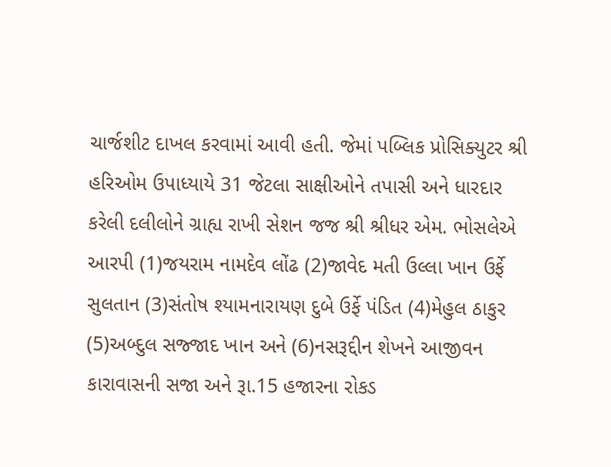ચાર્જશીટ દાખલ કરવામાં આવી હતી. જેમાં પબ્‍લિક પ્રોસિક્‍યુટર શ્રી હરિઓમ ઉપાધ્‍યાયે 31 જેટલા સાક્ષીઓને તપાસી અને ધારદાર કરેલી દલીલોને ગ્રાહ્ય રાખી સેશન જજ શ્રી શ્રીધર એમ. ભોસલેએ આરપી (1)જયરામ નામદેવ લોંઢ (2)જાવેદ મતી ઉલ્લા ખાન ઉર્ફે સુલતાન (3)સંતોષ શ્‍યામનારાયણ દુબે ઉર્ફે પંડિત (4)મેહુલ ઠાકુર (5)અબ્‍દુલ સજ્‍જાદ ખાન અને (6)નસરૂદ્દીન શેખને આજીવન કારાવાસની સજા અને રૂા.15 હજારના રોકડ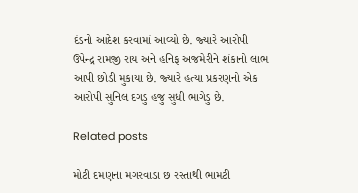દંડનો આદેશ કરવામાં આવ્‍યો છે. જ્‍યારે આરોપી ઉપેન્‍દ્ર રામજી રાય અને હનિફ અજમેરીને શંકાનો લાભ આપી છોડી મુકાયા છે. જ્‍યારે હત્‍યા પ્રકરણનો એક આરોપી સુનિલ દગડુ હજુ સુધી ભાગેડુ છે.

Related posts

મોટી દમણના મગરવાડા છ રસ્‍તાથી ભામટી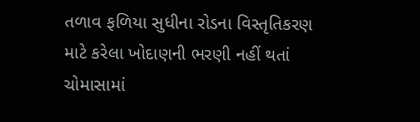તળાવ ફળિયા સુધીના રોડના વિસ્‍તૃતિકરણ માટે કરેલા ખોદાણની ભરણી નહીં થતાં ચોમાસામાં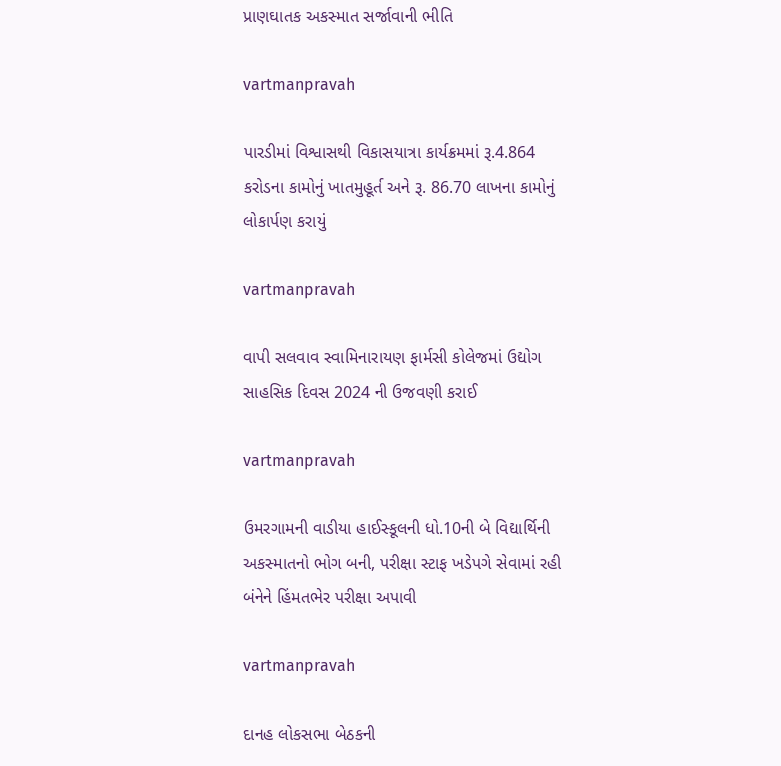પ્રાણઘાતક અકસ્‍માત સર્જાવાની ભીતિ

vartmanpravah

પારડીમાં વિશ્વાસથી વિકાસયાત્રા કાર્યક્રમમાં રૂ.4.864 કરોડના કામોનું ખાતમુહૂર્ત અને રૂ. 86.70 લાખના કામોનું લોકાર્પણ કરાયું

vartmanpravah

વાપી સલવાવ સ્‍વામિનારાયણ ફાર્મસી કોલેજમાં ઉદ્યોગ સાહસિક દિવસ 2024 ની ઉજવણી કરાઈ

vartmanpravah

ઉમરગામની વાડીયા હાઈસ્‍કૂલની ધો.10ની બે વિદ્યાર્થિની અકસ્‍માતનો ભોગ બની, પરીક્ષા સ્‍ટાફ ખડેપગે સેવામાં રહી બંનેને હિંમતભેર પરીક્ષા અપાવી

vartmanpravah

દાનહ લોકસભા બેઠકની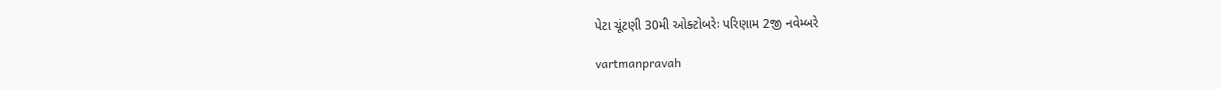પેટા ચૂંટણી 30મી ઓક્‍ટોબરેઃ પરિણામ 2જી નવેમ્‍બરે

vartmanpravah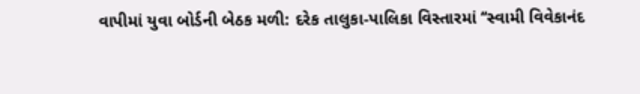વાપીમાં યુવા બોર્ડની બેઠક મળી: દરેક તાલુકા-પાલિકા વિસ્‍તારમાં ‘‘સ્‍વામી વિવેકાનંદ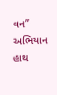વન” અભિયાન હાથ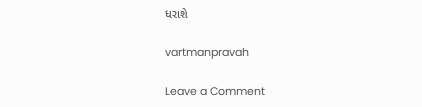ધરાશે

vartmanpravah

Leave a Comment